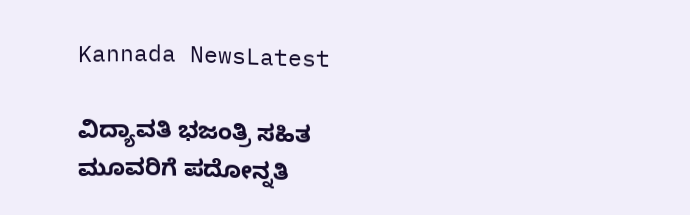Kannada NewsLatest

ವಿದ್ಯಾವತಿ ಭಜಂತ್ರಿ ಸಹಿತ ಮೂವರಿಗೆ ಪದೋನ್ನತಿ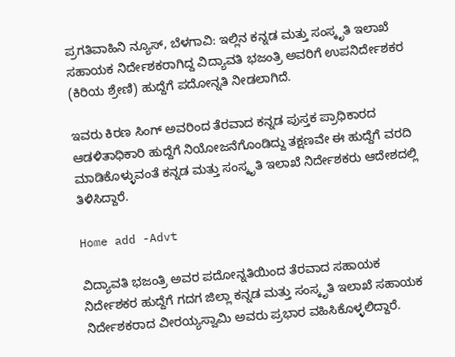ಪ್ರಗತಿವಾಹಿನಿ ನ್ಯೂಸ್, ಬೆಳಗಾವಿ: ಇಲ್ಲಿನ ಕನ್ನಡ ಮತ್ತು ಸಂಸ್ಕೃತಿ ಇಲಾಖೆ ಸಹಾಯಕ ನಿರ್ದೇಶಕರಾಗಿದ್ದ ವಿದ್ಯಾವತಿ ಭಜಂತ್ರಿ ಅವರಿಗೆ ಉಪನಿರ್ದೇಶಕರ (ಕಿರಿಯ ಶ್ರೇಣಿ) ಹುದ್ದೆಗೆ ಪದೋನ್ನತಿ ನೀಡಲಾಗಿದೆ.

ಇವರು ಕಿರಣ ಸಿಂಗ್ ಅವರಿಂದ ತೆರವಾದ ಕನ್ನಡ ಪುಸ್ತಕ ಪ್ರಾಧಿಕಾರದ ಆಡಳಿತಾಧಿಕಾರಿ ಹುದ್ದೆಗೆ ನಿಯೋಜನೆಗೊಂಡಿದ್ದು ತಕ್ಷಣವೇ ಈ ಹುದ್ದೆಗೆ ವರದಿ ಮಾಡಿಕೊಳ್ಳುವಂತೆ ಕನ್ನಡ ಮತ್ತು ಸಂಸ್ಕೃತಿ ಇಲಾಖೆ ನಿರ್ದೇಶಕರು ಆದೇಶದಲ್ಲಿ ತಿಳಿಸಿದ್ದಾರೆ.

Home add -Advt

ವಿದ್ಯಾವತಿ ಭಜಂತ್ರಿ ಅವರ ಪದೋನ್ನತಿಯಿಂದ ತೆರವಾದ ಸಹಾಯಕ ನಿರ್ದೇಶಕರ ಹುದ್ದೆಗೆ ಗದಗ ಜಿಲ್ಲಾ ಕನ್ನಡ ಮತ್ತು ಸಂಸ್ಕೃತಿ ಇಲಾಖೆ ಸಹಾಯಕ ನಿರ್ದೇಶಕರಾದ ವೀರಯ್ಯಸ್ವಾಮಿ ಅವರು ಪ್ರಭಾರ ವಹಿಸಿಕೊಳ್ಳಲಿದ್ದಾರೆ.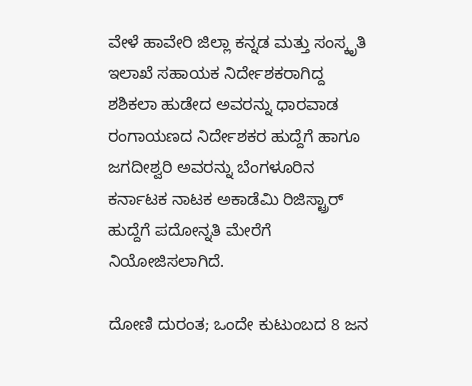ವೇಳೆ ಹಾವೇರಿ ಜಿಲ್ಲಾ ಕನ್ನಡ ಮತ್ತು ಸಂಸ್ಕೃತಿ ಇಲಾಖೆ ಸಹಾಯಕ ನಿರ್ದೇಶಕರಾಗಿದ್ದ ಶಶಿಕಲಾ ಹುಡೇದ ಅವರನ್ನು ಧಾರವಾಡ ರಂಗಾಯಣದ ನಿರ್ದೇಶಕರ ಹುದ್ದೆಗೆ ಹಾಗೂ ಜಗದೀಶ್ವರಿ ಅವರನ್ನು ಬೆಂಗಳೂರಿನ ಕರ್ನಾಟಕ ನಾಟಕ ಅಕಾಡೆಮಿ ರಿಜಿಸ್ಟ್ರಾರ್ ಹುದ್ದೆಗೆ ಪದೋನ್ನತಿ ಮೇರೆಗೆ ನಿಯೋಜಿಸಲಾಗಿದೆ.

ದೋಣಿ ದುರಂತ; ಒಂದೇ ಕುಟುಂಬದ 8 ಜನ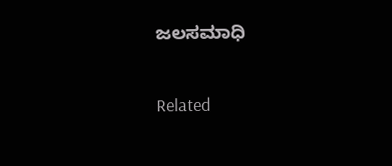ಜಲಸಮಾಧಿ

Related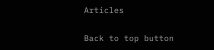Articles

Back to top button